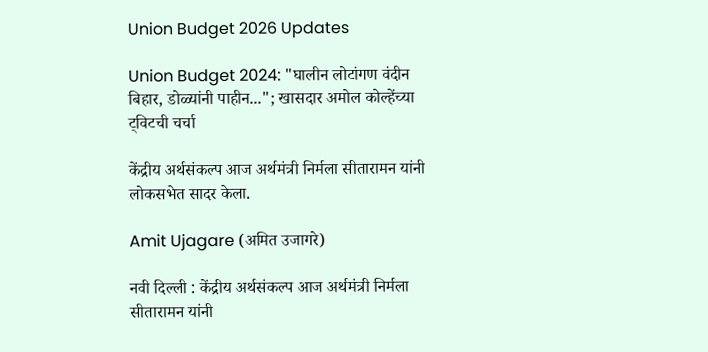Union Budget 2026 Updates

Union Budget 2024: "घालीन लोटांगण वंदीन बिहार, डोळ्यांनी पाहीन..."; खासदार अमोल कोल्हेंच्या ट्विटची चर्चा

केंद्रीय अर्थसंकल्प आज अर्थमंत्री निर्मला सीतारामन यांनी लोकसभेत सादर केला.

Amit Ujagare (अमित उजागरे)

नवी दिल्ली : केंद्रीय अर्थसंकल्प आज अर्थमंत्री निर्मला सीतारामन यांनी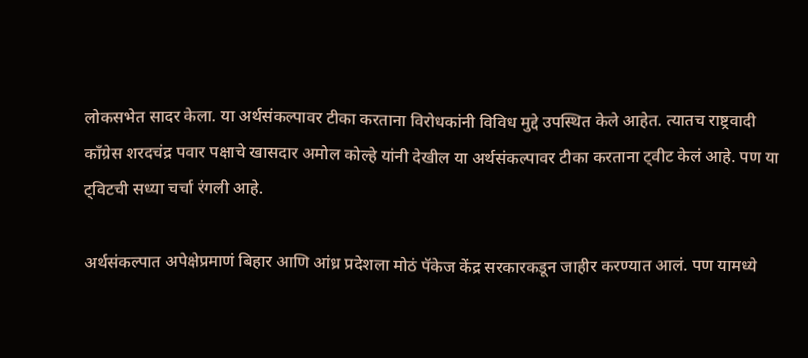लोकसभेत सादर केला. या अर्थसंकल्पावर टीका करताना विरोधकांनी विविध मुद्दे उपस्थित केले आहेत. त्यातच राष्ट्रवादी काँग्रेस शरदचंद्र पवार पक्षाचे खासदार अमोल कोल्हे यांनी देखील या अर्थसंकल्पावर टीका करताना ट्वीट केलं आहे. पण या ट्विटची सध्या चर्चा रंगली आहे.

अर्थसंकल्पात अपेक्षेप्रमाणं बिहार आणि आंध्र प्रदेशला मोठं पॅकेज केंद्र सरकारकडून जाहीर करण्यात आलं. पण यामध्ये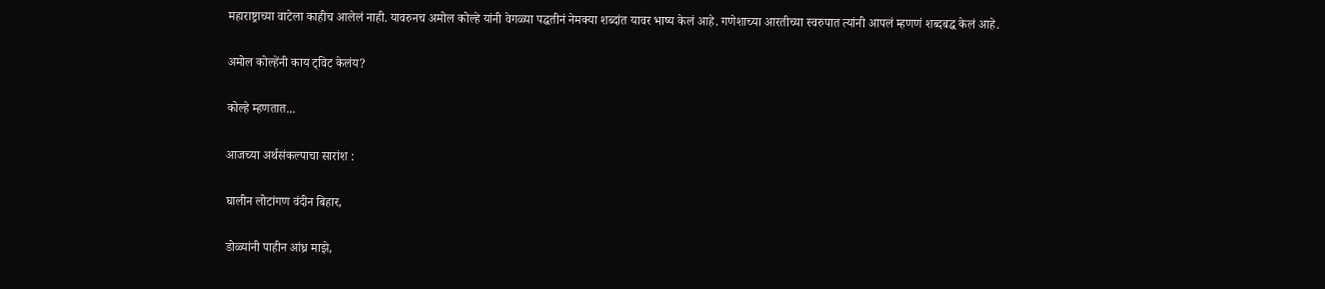महाराष्ट्राच्या वाटेला काहीच आलेलं नाही. यावरुनच अमोल कोल्हे यांनी वेगळ्या पद्धतीनं नेमक्या शब्दांत यावर भाष्य केलं आहे. गणेशाच्या आरतीच्या स्वरुपात त्यांनी आपलं म्हणणं शब्दबद्ध केलं आहे.

अमोल कोल्हेंनी काय ट्विट केलंय?

कोल्हे म्हणतात...

आजच्या अर्थसंकल्पाचा सारांश :

घालीन लोटांगण वंदीन बिहार,

डोळ्यांनी पाहीन आंध्र माझे,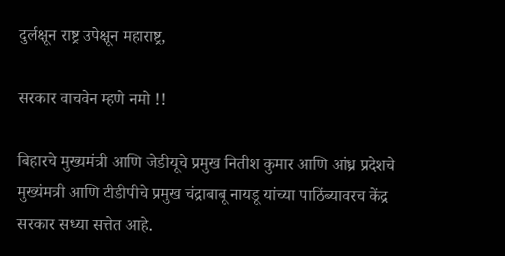दुर्लक्षून राष्ट्र उपेक्षून महाराष्ट्र,

सरकार वाचवेन म्हणे नमो !!

बिहारचे मुख्यमंत्री आणि जेडीयूचे प्रमुख नितीश कुमार आणि आंध्र प्रदेशचे मुख्यंमत्री आणि टीडीपीचे प्रमुख चंद्राबाबू नायडू यांच्या पाठिंब्यावरच केंद्र सरकार सध्या सत्तेत आहे.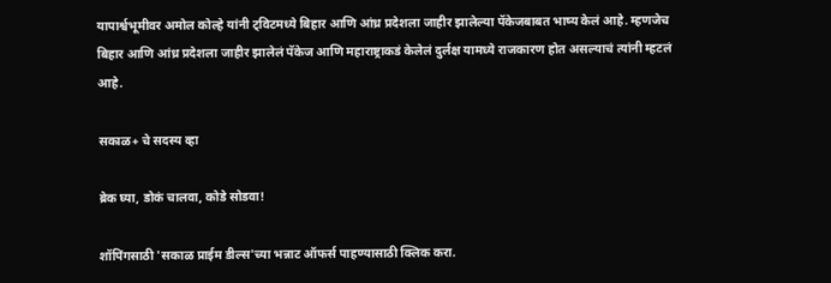यापार्श्वभूमीवर अमोल कोल्हे यांनी ट्विटमध्ये बिहार आणि आंध्र प्रदेशला जाहीर झालेल्या पॅकेजबाबत भाष्य केलं आहे. म्हणजेच बिहार आणि आंध्र प्रदेशला जाहीर झालेलं पॅकेज आणि महाराष्ट्राकडं केलेलं दुर्लक्ष यामध्ये राजकारण होत असल्याचं त्यांनी म्हटलं आहे.

सकाळ+ चे सदस्य व्हा

ब्रेक घ्या, डोकं चालवा, कोडे सोडवा!

शॉपिंगसाठी 'सकाळ प्राईम डील्स'च्या भन्नाट ऑफर्स पाहण्यासाठी क्लिक करा.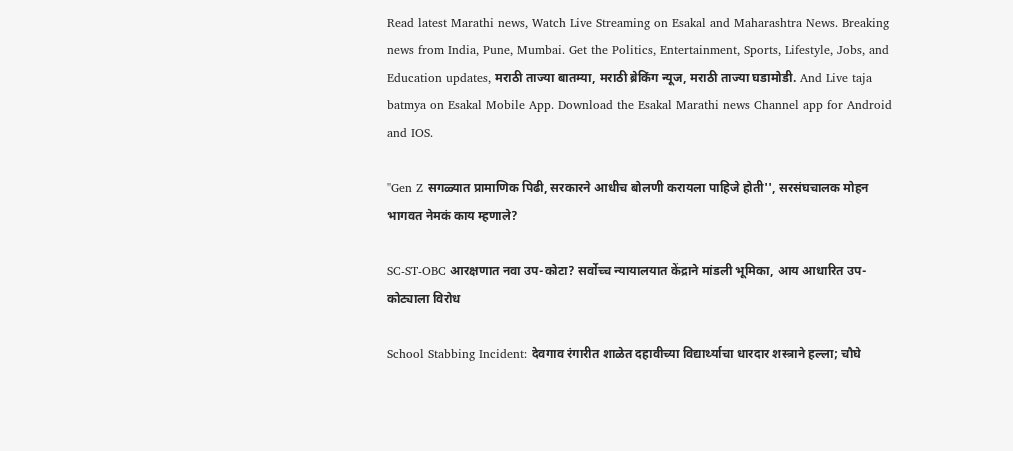Read latest Marathi news, Watch Live Streaming on Esakal and Maharashtra News. Breaking news from India, Pune, Mumbai. Get the Politics, Entertainment, Sports, Lifestyle, Jobs, and Education updates, मराठी ताज्या बातम्या, मराठी ब्रेकिंग न्यूज, मराठी ताज्या घडामोडी. And Live taja batmya on Esakal Mobile App. Download the Esakal Marathi news Channel app for Android and IOS.

''Gen Z सगळ्यात प्रामाणिक पिढी, सरकारने आधीच बोलणी करायला पाहिजे होती'', सरसंघचालक मोहन भागवत नेमकं काय म्हणाले?

SC-ST-OBC आरक्षणात नवा उप-कोटा? सर्वोच्च न्यायालयात केंद्राने मांडली भूमिका, आय आधारित उप-कोट्याला विरोध

School Stabbing Incident: देवगाव रंगारीत शाळेत दहावीच्या विद्यार्थ्याचा धारदार शस्त्राने हल्ला; चौघे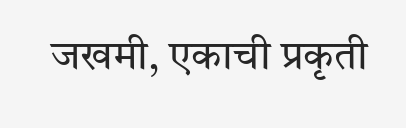जखमी, एकाची प्रकृती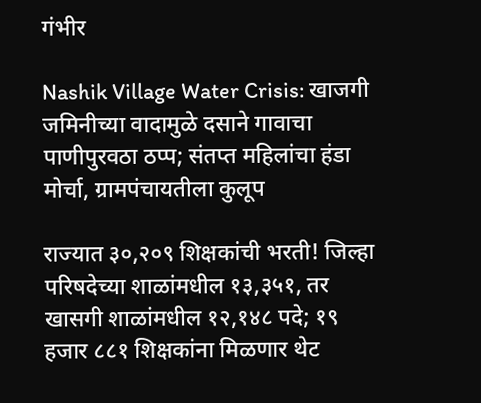गंभीर

Nashik Village Water Crisis: खाजगी जमिनीच्या वादामुळे दसाने गावाचा पाणीपुरवठा ठप्प; संतप्त महिलांचा हंडा मोर्चा, ग्रामपंचायतीला कुलूप

राज्यात ३०,२०९ शिक्षकांची भरती! जिल्हा परिषदेच्या शाळांमधील १३,३५१, तर खासगी शाळांमधील १२,१४८ पदे; १९ हजार ८८१ शिक्षकांना मिळणार थेट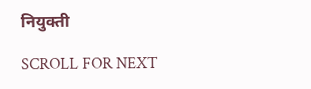नियुक्ती

SCROLL FOR NEXT